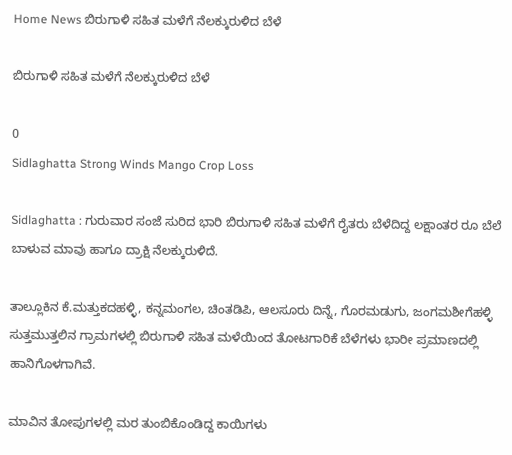Home News ಬಿರುಗಾಳಿ ಸಹಿತ ಮಳೆಗೆ ನೆಲಕ್ಕುರುಳಿದ ಬೆಳೆ

ಬಿರುಗಾಳಿ ಸಹಿತ ಮಳೆಗೆ ನೆಲಕ್ಕುರುಳಿದ ಬೆಳೆ

0
Sidlaghatta Strong Winds Mango Crop Loss

Sidlaghatta : ಗುರುವಾರ ಸಂಜೆ ಸುರಿದ ಭಾರಿ ಬಿರುಗಾಳಿ ಸಹಿತ ಮಳೆಗೆ ರೈತರು ಬೆಳೆದಿದ್ದ ಲಕ್ಷಾಂತರ ರೂ ಬೆಲೆ ಬಾಳುವ ಮಾವು ಹಾಗೂ ದ್ರಾಕ್ಷಿ ನೆಲಕ್ಕುರುಳಿದೆ.

ತಾಲ್ಲೂಕಿನ ಕೆ.ಮತ್ತುಕದಹಳ್ಳಿ, ಕನ್ನಮಂಗಲ, ಚಿಂತಡಿಪಿ, ಆಲಸೂರು ದಿನ್ನೆ, ಗೊರಮಡುಗು, ಜಂಗಮಶೀಗೆಹಳ್ಳಿ ಸುತ್ತಮುತ್ತಲಿನ ಗ್ರಾಮಗಳಲ್ಲಿ ಬಿರುಗಾಳಿ ಸಹಿತ ಮಳೆಯಿಂದ ತೋಟಗಾರಿಕೆ ಬೆಳೆಗಳು ಭಾರೀ ಪ್ರಮಾಣದಲ್ಲಿ ಹಾನಿಗೊಳಗಾಗಿವೆ.

ಮಾವಿನ ತೋಪುಗಳಲ್ಲಿ ಮರ ತುಂಬಿಕೊಂಡಿದ್ದ ಕಾಯಿಗಳು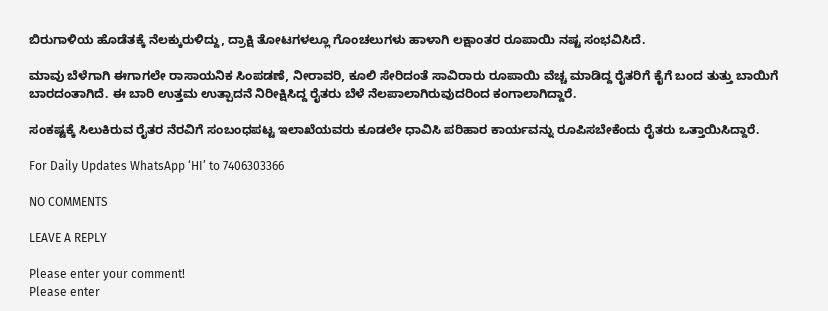ಬಿರುಗಾಳಿಯ ಹೊಡೆತಕ್ಕೆ ನೆಲಕ್ಕುರುಳಿದ್ದು, ದ್ರಾಕ್ಷಿ ತೋಟಗಳಲ್ಲೂ ಗೊಂಚಲುಗಳು ಹಾಳಾಗಿ ಲಕ್ಷಾಂತರ ರೂಪಾಯಿ ನಷ್ಟ ಸಂಭವಿಸಿದೆ.

ಮಾವು ಬೆಳೆಗಾಗಿ ಈಗಾಗಲೇ ರಾಸಾಯನಿಕ ಸಿಂಪಡಣೆ, ನೀರಾವರಿ, ಕೂಲಿ ಸೇರಿದಂತೆ ಸಾವಿರಾರು ರೂಪಾಯಿ ವೆಚ್ಚ ಮಾಡಿದ್ದ ರೈತರಿಗೆ ಕೈಗೆ ಬಂದ ತುತ್ತು ಬಾಯಿಗೆ ಬಾರದಂತಾಗಿದೆ. ಈ ಬಾರಿ ಉತ್ತಮ ಉತ್ಪಾದನೆ ನಿರೀಕ್ಷಿಸಿದ್ದ ರೈತರು ಬೆಳೆ ನೆಲಪಾಲಾಗಿರುವುದರಿಂದ ಕಂಗಾಲಾಗಿದ್ದಾರೆ.

ಸಂಕಷ್ಟಕ್ಕೆ ಸಿಲುಕಿರುವ ರೈತರ ನೆರವಿಗೆ ಸಂಬಂಧಪಟ್ಟ ಇಲಾಖೆಯವರು ಕೂಡಲೇ ಧಾವಿಸಿ ಪರಿಹಾರ ಕಾರ್ಯವನ್ನು ರೂಪಿಸಬೇಕೆಂದು ರೈತರು ಒತ್ತಾಯಿಸಿದ್ದಾರೆ.

For Daily Updates WhatsApp ‘HI’ to 7406303366

NO COMMENTS

LEAVE A REPLY

Please enter your comment!
Please enter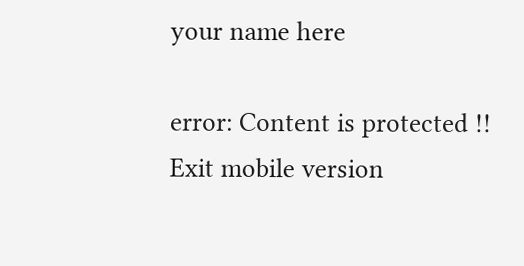your name here

error: Content is protected !!
Exit mobile version